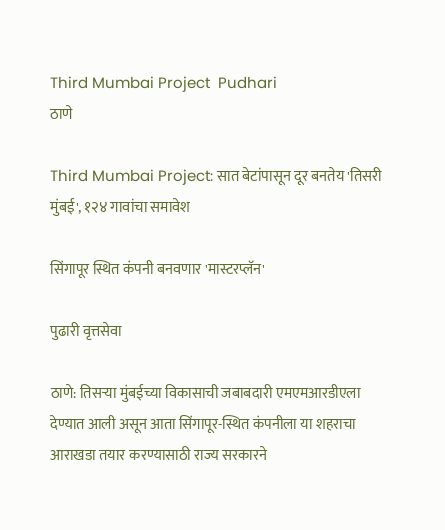Third Mumbai Project  Pudhari
ठाणे

Third Mumbai Project: सात बेटांपासून दूर बनतेय 'तिसरी मुंबई', १२४ गावांचा समावेश

सिंगापूर स्थित कंपनी बनवणार 'मास्टरप्लॅन'

पुढारी वृत्तसेवा

ठाणे: तिसऱ्या मुंबईच्या विकासाची जबाबदारी एमएमआरडीएला देण्यात आली असून आता सिंगापूर-स्थित कंपनीला या शहराचा आराखडा तयार करण्यासाठी राज्य सरकारने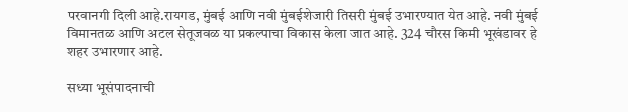परवानगी दिली आहे.रायगड, मुंबई आणि नवी मुंबईशेजारी तिसरी मुंबई उभारण्यात येत आहे. नवी मुंबई विमानतळ आणि अटल सेतूजवळ या प्रकल्पाचा विकास केला जात आहे. 324 चौरस किमी भूखंडावर हे शहर उभारणार आहे.

सध्या भूसंपादनाची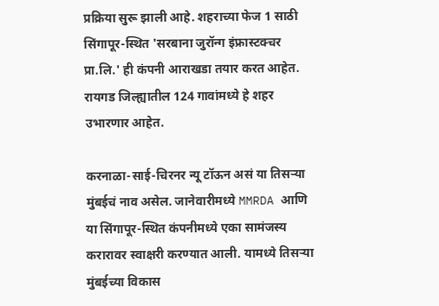प्रक्रिया सुरू झाली आहे. शहराच्या फेज 1 साठी सिंगापूर-स्थित 'सरबाना जुरॉन्ग इंफ्रास्टक्चर प्रा.लि.' ही कंपनी आराखडा तयार करत आहेत. रायगड जिल्ह्यातील 124 गावांमध्ये हे शहर उभारणार आहेत.

करनाळा-साई-चिरनर न्यू टॉऊन असं या तिसऱ्या मुंबईचं नाव असेल. जानेवारीमध्ये MMRDA आणि या सिंगापूर-स्थित कंपनीमध्ये एका सामंजस्य करारावर स्वाक्षरी करण्यात आली. यामध्ये तिसऱ्या मुंबईच्या विकास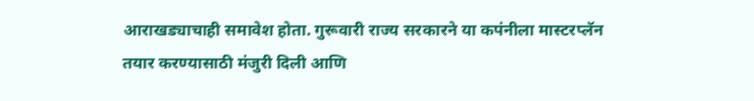आराखड्याचाही समावेश होता. गुरूवारी राज्य सरकारने या कपंनीला मास्टरप्लॅन तयार करण्यासाठी मंजुरी दिली आणि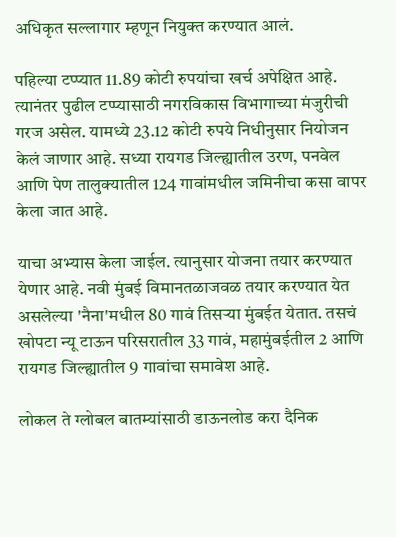अधिकृत सल्लागार म्हणून नियुक्त करण्यात आलं.

पहिल्या टप्प्यात 11.89 कोटी रुपयांचा खर्च अपेक्षित आहे. त्यानंतर पुढील टप्प्यासाठी नगरविकास विभागाच्या मंजुरीची गरज असेल. यामध्ये 23.12 कोटी रुपये निधीनुसार नियोजन केलं जाणार आहे. सध्या रायगड जिल्ह्यातील उरण, पनवेल आणि पेण तालुक्यातील 124 गावांमधील जमिनीचा कसा वापर केला जात आहे.

याचा अभ्यास केला जाईल. त्यानुसार योजना तयार करण्यात येणार आहे. नवी मुंबई विमानतळाजवळ तयार करण्यात येत असलेल्या 'नैना'मधील 80 गावं तिसऱ्या मुंबईत येतात. तसचं खोपटा न्यू टाऊन परिसरातील 33 गावं, महामुंबईतील 2 आणि रायगड जिल्ह्यातील 9 गावांचा समावेश आहे.

लोकल ते ग्लोबल बातम्यांसाठी डाऊनलोड करा दैनिक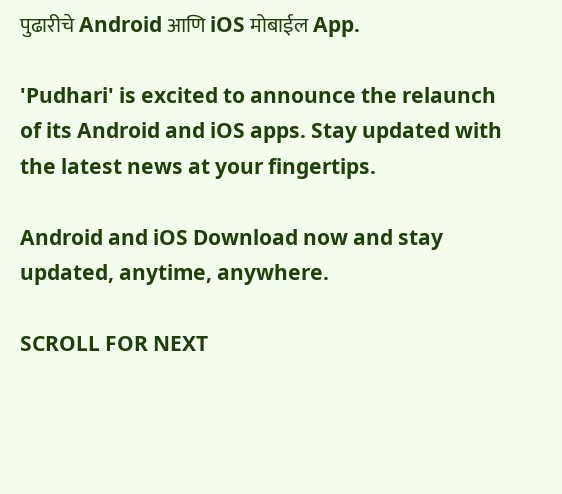पुढारीचे Android आणि iOS मोबाईल App.

'Pudhari' is excited to announce the relaunch of its Android and iOS apps. Stay updated with the latest news at your fingertips.

Android and iOS Download now and stay updated, anytime, anywhere.

SCROLL FOR NEXT